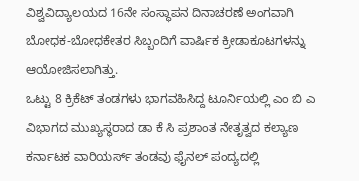ವಿಶ್ವವಿದ್ಯಾಲಯದ 16ನೇ ಸಂಸ್ಥಾಪನ ದಿನಾಚರಣೆ ಅಂಗವಾಗಿ ಬೋಧಕ-ಬೋಧಕೇತರ ಸಿಬ್ಬಂದಿಗೆ ವಾರ್ಷಿಕ ಕ್ರೀಡಾಕೂಟಗಳನ್ನು ಆಯೋಜಿಸಲಾಗಿತ್ತು.
ಒಟ್ಟು 8 ಕ್ರಿಕೆಟ್ ತಂಡಗಳು ಭಾಗವಹಿಸಿದ್ದ ಟೂರ್ನಿಯಲ್ಲಿ ಎಂ ಬಿ ಎ ವಿಭಾಗದ ಮುಖ್ಯಸ್ಥರಾದ ಡಾ ಕೆ ಸಿ ಪ್ರಶಾಂತ ನೇತೃತ್ವದ ಕಲ್ಯಾಣ ಕರ್ನಾಟಕ ವಾರಿಯರ್ಸ್ ತಂಡವು ಫೈನಲ್ ಪಂದ್ಯದಲ್ಲಿ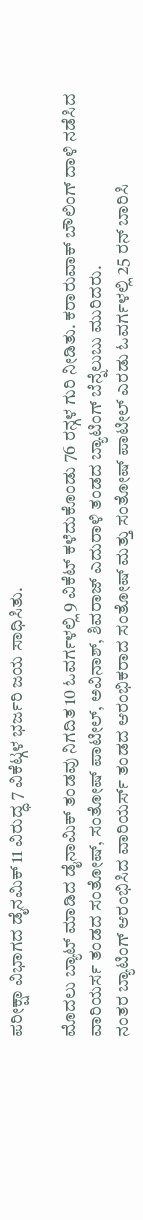ಪರೀಕ್ಷಾ ವಿಭಾಗದ ಡೈನಮಿಕ್ 11 ವಿರುದ್ಧ 7 ವಿಕೆಟ್ಗಳ ಭರ್ಜರಿ ಜಯ ಸಾಧಿಸಿತು.

ಮೊದಲು ಬ್ಯಾಟ್ ಮಾಡಿದ ಡೈನಾಮಿಕ್ ತಂಡವು ನಿಗದಿತ 10 ಓವರ್ಗಳಲ್ಲಿ 9 ವಿಕೆಟ್ ಕಳೆದುಕೊಂಡು 76 ರನ್ಗಳ ಗುರಿ ನೀಡಿತು. ಕರಾರುವಾಕ್ ಬೌಲಿಂಗ್ ದಾಳಿ ನಡೆಸಿದ ವಾರಿಯರ್ಸ ತಂಡದ ಸಂತೋಷ್, ಸಂತೋಷ್ ಪಾಟೀಲ್, ಅವಿನಾಶ್, ಶಿವರಾಜ್ ಎದುರಾಳಿ ತಂಡದ ಬ್ಯಾಟಿಂಗ್ ಬೆನ್ನೆಲುಬು ಮುರಿದರು.
ನಂತರ ಬ್ಯಾಟಿಂಗ್ ಆರಂಭಿಸಿದ ವಾರಿಯರ್ಸ್ ತಂಡದ ಆರಂಭಿಕರಾದ ಸಂತೋಷ್ ಮತ್ತು ಸಂತೋಷ್ ಪಾಟೀಲ್ ಎರಡು ಓವರ್ಗಳಲ್ಲಿ 25 ರನ್ ಬಾರಿಸಿ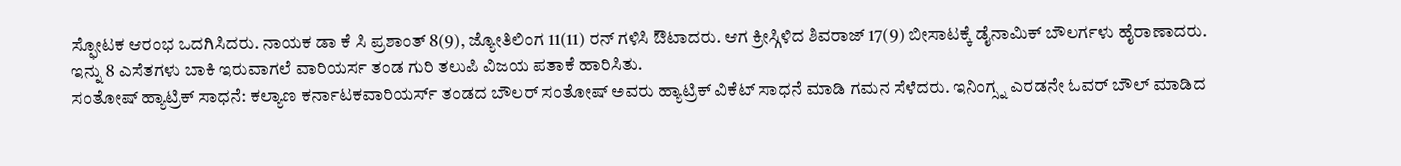ಸ್ಫೋಟಕ ಆರಂಭ ಒದಗಿಸಿದರು. ನಾಯಕ ಡಾ ಕೆ ಸಿ ಪ್ರಶಾಂತ್ 8(9), ಜ್ಯೋತಿಲಿಂಗ 11(11) ರನ್ ಗಳಿಸಿ ಔಟಾದರು. ಆಗ ಕ್ರೀಸ್ಗಿಳಿದ ಶಿವರಾಜ್ 17(9) ಬೀಸಾಟಕ್ಕೆ ಡೈನಾಮಿಕ್ ಬೌಲರ್ಗಳು ಹೈರಾಣಾದರು. ಇನ್ನು 8 ಎಸೆತಗಳು ಬಾಕಿ ಇರುವಾಗಲೆ ವಾರಿಯರ್ಸ ತಂಡ ಗುರಿ ತಲುಪಿ ವಿಜಯ ಪತಾಕೆ ಹಾರಿಸಿತು.
ಸಂತೋಷ್ ಹ್ಯಾಟ್ರಿಕ್ ಸಾಧನೆ: ಕಲ್ಯಾಣ ಕರ್ನಾಟಕವಾರಿಯರ್ಸ್ ತಂಡದ ಬೌಲರ್ ಸಂತೋಷ್ ಅವರು ಹ್ಯಾಟ್ರಿಕ್ ವಿಕೆಟ್ ಸಾಧನೆ ಮಾಡಿ ಗಮನ ಸೆಳೆದರು. ಇನಿಂಗ್ಸ್ನ ಎರಡನೇ ಓವರ್ ಬೌಲ್ ಮಾಡಿದ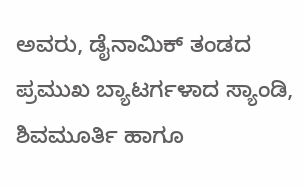ಅವರು, ಡೈನಾಮಿಕ್ ತಂಡದ ಪ್ರಮುಖ ಬ್ಯಾಟರ್ಗಳಾದ ಸ್ಯಾಂಡಿ, ಶಿವಮೂರ್ತಿ ಹಾಗೂ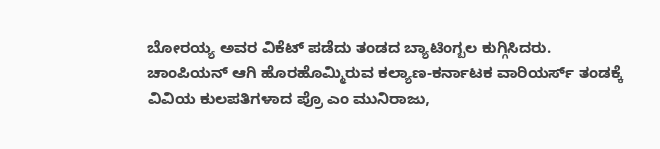ಬೋರಯ್ಯ ಅವರ ವಿಕೆಟ್ ಪಡೆದು ತಂಡದ ಬ್ಯಾಟಿಂಗ್ಬಲ ಕುಗ್ಗಿಸಿದರು.
ಚಾಂಪಿಯನ್ ಆಗಿ ಹೊರಹೊಮ್ಮಿರುವ ಕಲ್ಯಾಣ-ಕರ್ನಾಟಕ ವಾರಿಯರ್ಸ್ ತಂಡಕ್ಕೆ ವಿವಿಯ ಕುಲಪತಿಗಳಾದ ಪ್ರೊ ಎಂ ಮುನಿರಾಜು,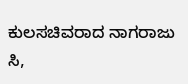ಕುಲಸಚಿವರಾದ ನಾಗರಾಜು ಸಿ,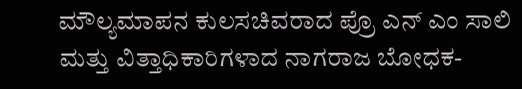ಮೌಲ್ಯಮಾಪನ ಕುಲಸಚಿವರಾದ ಪ್ರೊ ಎನ್ ಎಂ ಸಾಲಿ ಮತ್ತು ವಿತ್ತಾಧಿಕಾರಿಗಳಾದ ನಾಗರಾಜ ಬೋಧಕ-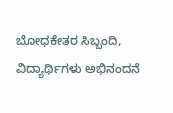ಬೋಧಕೇತರ ಸಿಬ್ಬಂದಿ, ವಿದ್ಯಾರ್ಥಿಗಳು ಅಭಿನಂದನೆ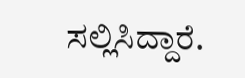ಸಲ್ಲಿಸಿದ್ದಾರೆ.